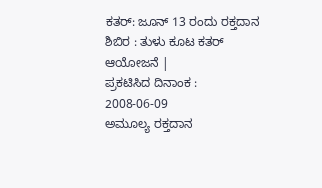ಕತರ್: ಜೂನ್ 13 ರಂದು ರಕ್ತದಾನ ಶಿಬಿರ : ತುಳು ಕೂಟ ಕತರ್ ಆಯೋಜನೆ |
ಪ್ರಕಟಿಸಿದ ದಿನಾಂಕ : 2008-06-09
ಅಮೂಲ್ಯ ರಕ್ತದಾನ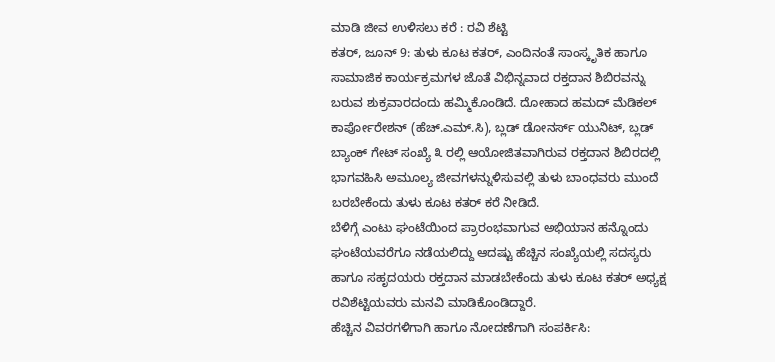ಮಾಡಿ ಜೀವ ಉಳಿಸಲು ಕರೆ : ರವಿ ಶೆಟ್ಟಿ
ಕತರ್, ಜೂನ್ 9: ತುಳು ಕೂಟ ಕತರ್, ಎಂದಿನಂತೆ ಸಾಂಸ್ಕೃತಿಕ ಹಾಗೂ ಸಾಮಾಜಿಕ ಕಾರ್ಯಕ್ರಮಗಳ ಜೊತೆ ವಿಭಿನ್ನವಾದ ರಕ್ತದಾನ ಶಿಬಿರವನ್ನು ಬರುವ ಶುಕ್ರವಾರದಂದು ಹಮ್ಮಿಕೊಂಡಿದೆ. ದೋಹಾದ ಹಮದ್ ಮೆಡಿಕಲ್ ಕಾರ್ಪೋರೇಶನ್ (ಹೆಚ್.ಎಮ್.ಸಿ), ಬ್ಲಡ್ ಡೋನರ್ಸ್ ಯುನಿಟ್, ಬ್ಲಡ್ ಬ್ಯಾಂಕ್ ಗೇಟ್ ಸಂಖ್ಯೆ ೩ ರಲ್ಲಿ ಆಯೋಜಿತವಾಗಿರುವ ರಕ್ತದಾನ ಶಿಬಿರದಲ್ಲಿ ಭಾಗವಹಿಸಿ ಅಮೂಲ್ಯ ಜೀವಗಳನ್ನುಳಿಸುವಲ್ಲಿ ತುಳು ಬಾಂಧವರು ಮುಂದೆ ಬರಬೇಕೆಂದು ತುಳು ಕೂಟ ಕತರ್ ಕರೆ ನೀಡಿದೆ.
ಬೆಳಿಗ್ಗೆ ಎಂಟು ಘಂಟೆಯಿಂದ ಪ್ರಾರಂಭವಾಗುವ ಅಭಿಯಾನ ಹನ್ನೊಂದು ಘಂಟೆಯವರೆಗೂ ನಡೆಯಲಿದ್ದು ಆದಷ್ಟು ಹೆಚ್ಚಿನ ಸಂಖ್ಯೆಯಲ್ಲಿ ಸದಸ್ಯರು ಹಾಗೂ ಸಹೃದಯರು ರಕ್ತದಾನ ಮಾಡಬೇಕೆಂದು ತುಳು ಕೂಟ ಕತರ್ ಅಧ್ಯಕ್ಷ ರವಿಶೆಟ್ಟಿಯವರು ಮನವಿ ಮಾಡಿಕೊಂಡಿದ್ದಾರೆ.
ಹೆಚ್ಚಿನ ವಿವರಗಳಿಗಾಗಿ ಹಾಗೂ ನೋದಣೆಗಾಗಿ ಸಂಪರ್ಕಿಸಿ: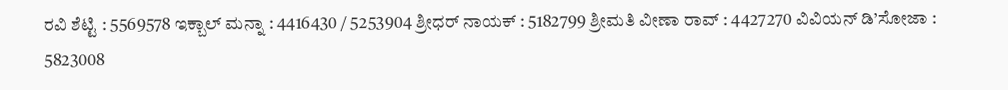ರವಿ ಶೆಟ್ಟಿ : 5569578 ಇಕ್ಬಾಲ್ ಮನ್ನಾ : 4416430 / 5253904 ಶ್ರೀಧರ್ ನಾಯಕ್ : 5182799 ಶ್ರೀಮತಿ ವೀಣಾ ರಾವ್ : 4427270 ವಿವಿಯನ್ ಡಿ’ಸೋಜಾ : 5823008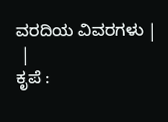ವರದಿಯ ವಿವರಗಳು |
 |
ಕೃಪೆ :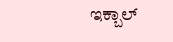ಇಕ್ಬಾಲ್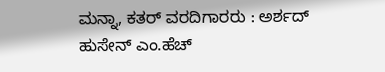ಮನ್ನಾ, ಕತರ್ ವರದಿಗಾರರು : ಅರ್ಶದ್ ಹುಸೇನ್ ಎಂ.ಹೆಚ್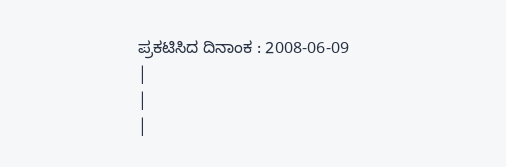ಪ್ರಕಟಿಸಿದ ದಿನಾಂಕ : 2008-06-09
|
|
|